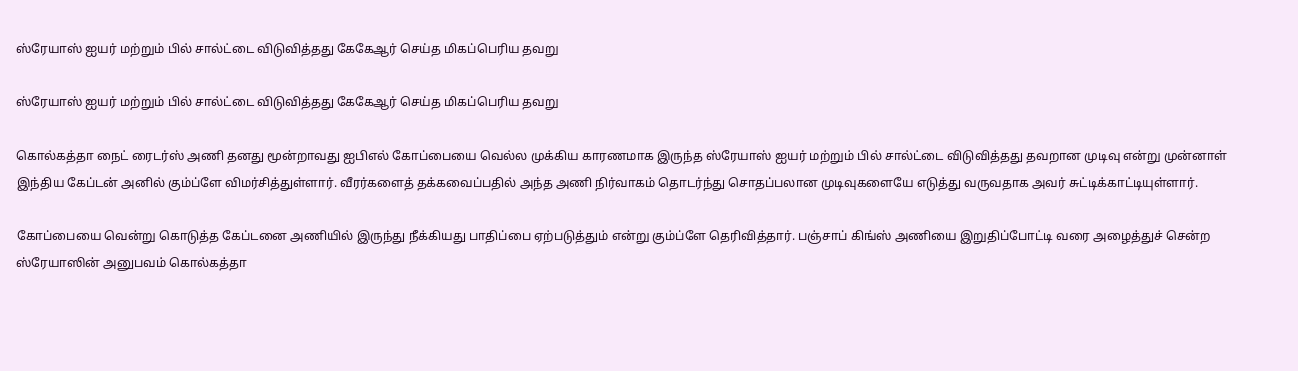ஸ்ரேயாஸ் ஐயர் மற்றும் பில் சால்ட்டை விடுவித்தது கேகேஆர் செய்த மிகப்பெரிய தவறு

ஸ்ரேயாஸ் ஐயர் மற்றும் பில் சால்ட்டை விடுவித்தது கேகேஆர் செய்த மிகப்பெரிய தவறு

கொல்கத்தா நைட் ரைடர்ஸ் அணி தனது மூன்றாவது ஐபிஎல் கோப்பையை வெல்ல முக்கிய காரணமாக இருந்த ஸ்ரேயாஸ் ஐயர் மற்றும் பில் சால்ட்டை விடுவித்தது தவறான முடிவு என்று முன்னாள் இந்திய கேப்டன் அனில் கும்ப்ளே விமர்சித்துள்ளார். வீரர்களைத் தக்கவைப்பதில் அந்த அணி நிர்வாகம் தொடர்ந்து சொதப்பலான முடிவுகளையே எடுத்து வருவதாக அவர் சுட்டிக்காட்டியுள்ளார்.

கோப்பையை வென்று கொடுத்த கேப்டனை அணியில் இருந்து நீக்கியது பாதிப்பை ஏற்படுத்தும் என்று கும்ப்ளே தெரிவித்தார். பஞ்சாப் கிங்ஸ் அணியை இறுதிப்போட்டி வரை அழைத்துச் சென்ற ஸ்ரேயாஸின் அனுபவம் கொல்கத்தா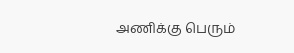அணிக்கு பெரும்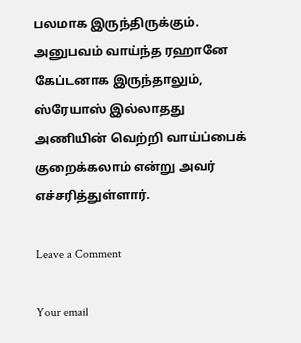பலமாக இருந்திருக்கும். அனுபவம் வாய்ந்த ரஹானே கேப்டனாக இருந்தாலும், ஸ்ரேயாஸ் இல்லாதது அணியின் வெற்றி வாய்ப்பைக் குறைக்கலாம் என்று அவர் எச்சரித்துள்ளார்.

Leave a Comment

Your email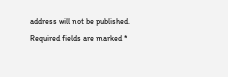address will not be published. Required fields are marked *